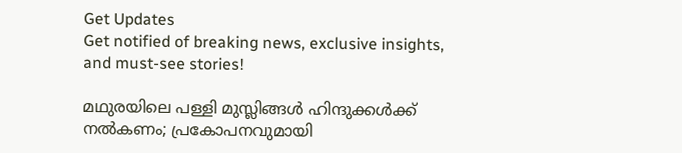Get Updates
Get notified of breaking news, exclusive insights, and must-see stories!

മഥുരയിലെ പള്ളി മുസ്ലിങ്ങള്‍ ഹിന്ദുക്കള്‍ക്ക് നല്‍കണം; പ്രകോപനവുമായി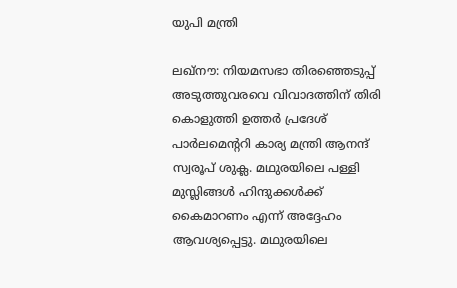യുപി മന്ത്രി

ലഖ്‌നൗ: നിയമസഭാ തിരഞ്ഞെടുപ്പ് അടുത്തുവരവെ വിവാദത്തിന് തിരി കൊളുത്തി ഉത്തര്‍ പ്രദേശ് പാര്‍ലമെന്ററി കാര്യ മന്ത്രി ആനന്ദ് സ്വരൂപ് ശുക്ല. മഥുരയിലെ പള്ളി മുസ്ലിങ്ങള്‍ ഹിന്ദുക്കള്‍ക്ക് കൈമാറണം എന്ന് അദ്ദേഹം ആവശ്യപ്പെട്ടു. മഥുരയിലെ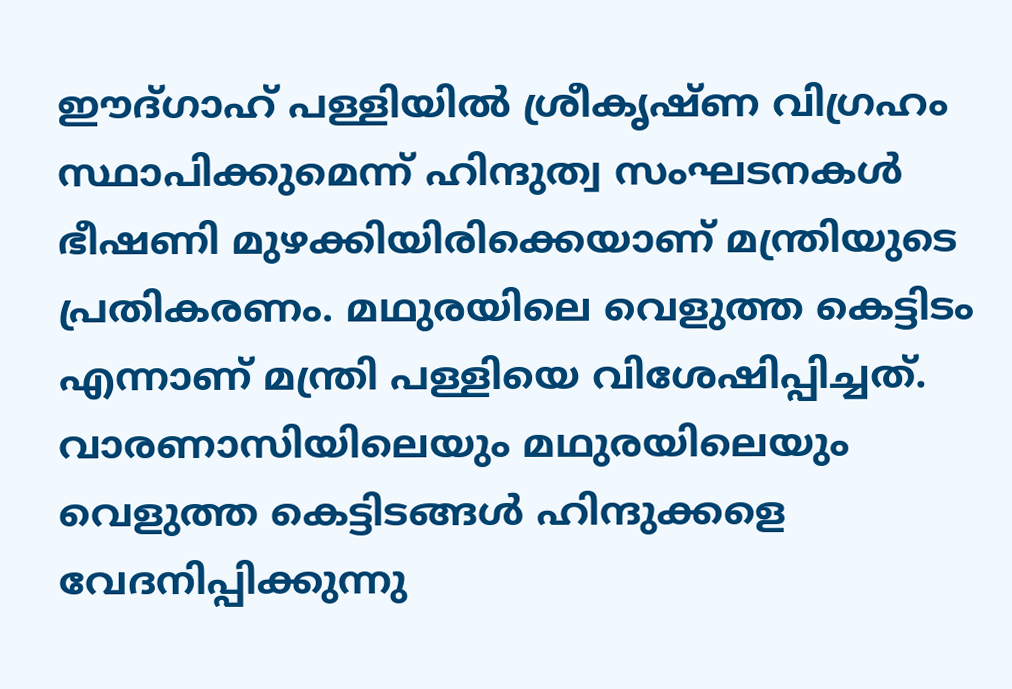ഈദ്ഗാഹ് പള്ളിയില്‍ ശ്രീകൃഷ്ണ വിഗ്രഹം സ്ഥാപിക്കുമെന്ന് ഹിന്ദുത്വ സംഘടനകള്‍ ഭീഷണി മുഴക്കിയിരിക്കെയാണ് മന്ത്രിയുടെ പ്രതികരണം. മഥുരയിലെ വെളുത്ത കെട്ടിടം എന്നാണ് മന്ത്രി പള്ളിയെ വിശേഷിപ്പിച്ചത്. വാരണാസിയിലെയും മഥുരയിലെയും വെളുത്ത കെട്ടിടങ്ങള്‍ ഹിന്ദുക്കളെ വേദനിപ്പിക്കുന്നു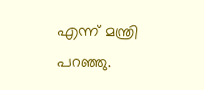എന്ന് മന്ത്രി പറഞ്ഞു.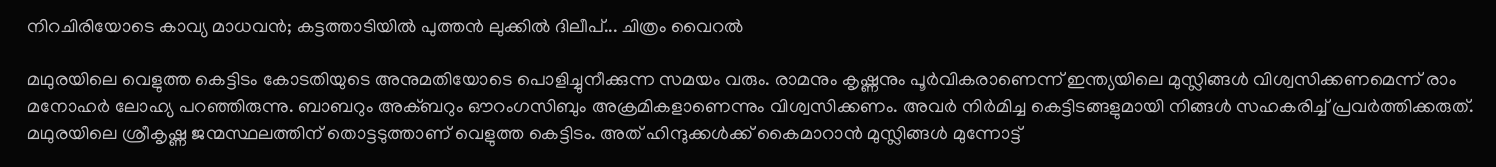നിറചിരിയോടെ കാവ്യ മാധവന്‍; കട്ടത്താടിയില്‍ പുത്തന്‍ ലുക്കില്‍ ദിലീപ്... ചിത്രം വൈറല്‍

മഥുരയിലെ വെളുത്ത കെട്ടിടം കോടതിയുടെ അനുമതിയോടെ പൊളിച്ചുനീക്കുന്ന സമയം വരും. രാമനും കൃഷ്ണനും പൂര്‍വികരാണെന്ന് ഇന്ത്യയിലെ മുസ്ലിങ്ങള്‍ വിശ്വസിക്കണമെന്ന് രാം മനോഹര്‍ ലോഹ്യ പറഞ്ഞിരുന്നു. ബാബറും അക്ബറും ഔറംഗസിബും അക്രമികളാണെന്നും വിശ്വസിക്കണം. അവര്‍ നിര്‍മിച്ച കെട്ടിടങ്ങളുമായി നിങ്ങള്‍ സഹകരിച്ച് പ്രവര്‍ത്തിക്കരുത്. മഥുരയിലെ ശ്രീകൃഷ്ണ ജന്മസ്ഥലത്തിന് തൊട്ടടുത്താണ് വെളുത്ത കെട്ടിടം. അത് ഹിന്ദുക്കള്‍ക്ക് കൈമാറാന്‍ മുസ്ലിങ്ങള്‍ മുന്നോട്ട്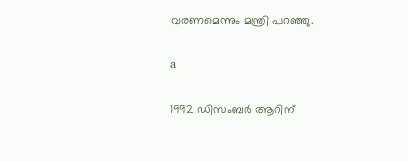വരണമെന്നും മന്ത്രി പറഞ്ഞു.

a

1992 ഡിസംബര്‍ ആറിന്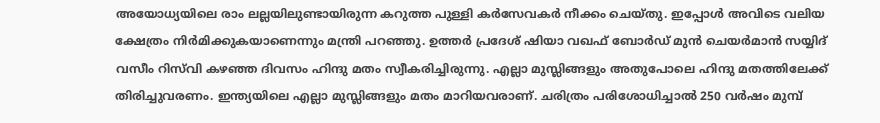അയോധ്യയിലെ രാം ലല്ലയിലുണ്ടായിരുന്ന കറുത്ത പുള്ളി കര്‍സേവകര്‍ നീക്കം ചെയ്തു. ഇപ്പോള്‍ അവിടെ വലിയ ക്ഷേത്രം നിര്‍മിക്കുകയാണെന്നും മന്ത്രി പറഞ്ഞു. ഉത്തര്‍ പ്രദേശ് ഷിയാ വഖഫ് ബോര്‍ഡ് മുന്‍ ചെയര്‍മാന്‍ സയ്യിദ് വസീം റിസ്‌വി കഴഞ്ഞ ദിവസം ഹിന്ദു മതം സ്വീകരിച്ചിരുന്നു. എല്ലാ മുസ്ലിങ്ങളും അതുപോലെ ഹിന്ദു മതത്തിലേക്ക് തിരിച്ചുവരണം. ഇന്ത്യയിലെ എല്ലാ മുസ്ലിങ്ങളും മതം മാറിയവരാണ്. ചരിത്രം പരിശോധിച്ചാല്‍ 250 വര്‍ഷം മുമ്പ്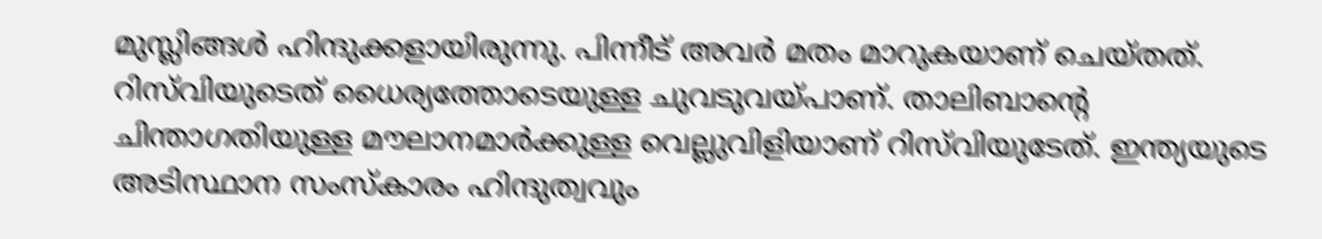മുസ്ലിങ്ങള്‍ ഹിന്ദുക്കളായിരുന്നു. പിന്നീട് അവര്‍ മതം മാറുകയാണ് ചെയ്തത്. റിസ്‌വിയുടെത് ധൈര്യത്തോടെയുള്ള ചുവടുവയ്പാണ്. താലിബാന്റെ ചിന്താഗതിയുള്ള മൗലാനമാര്‍ക്കുള്ള വെല്ലുവിളിയാണ് റിസ്‌വിയുടേത്. ഇന്ത്യയുടെ അടിസ്ഥാന സംസ്‌കാരം ഹിന്ദുത്വവും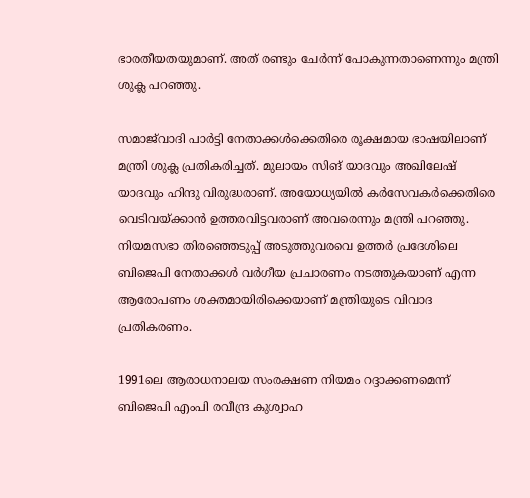ഭാരതീയതയുമാണ്. അത് രണ്ടും ചേര്‍ന്ന് പോകുന്നതാണെന്നും മന്ത്രി ശുക്ല പറഞ്ഞു.

സമാജ്‌വാദി പാര്‍ട്ടി നേതാക്കള്‍ക്കെതിരെ രൂക്ഷമായ ഭാഷയിലാണ് മന്ത്രി ശുക്ല പ്രതികരിച്ചത്. മുലായം സിങ് യാദവും അഖിലേഷ് യാദവും ഹിന്ദു വിരുദ്ധരാണ്. അയോധ്യയില്‍ കര്‍സേവകര്‍ക്കെതിരെ വെടിവയ്ക്കാന്‍ ഉത്തരവിട്ടവരാണ് അവരെന്നും മന്ത്രി പറഞ്ഞു. നിയമസഭാ തിരഞ്ഞെടുപ്പ് അടുത്തുവരവെ ഉത്തര്‍ പ്രദേശിലെ ബിജെപി നേതാക്കള്‍ വര്‍ഗീയ പ്രചാരണം നടത്തുകയാണ് എന്ന ആരോപണം ശക്തമായിരിക്കെയാണ് മന്ത്രിയുടെ വിവാദ പ്രതികരണം.

1991ലെ ആരാധനാലയ സംരക്ഷണ നിയമം റദ്ദാക്കണമെന്ന് ബിജെപി എംപി രവീന്ദ്ര കുശ്വാഹ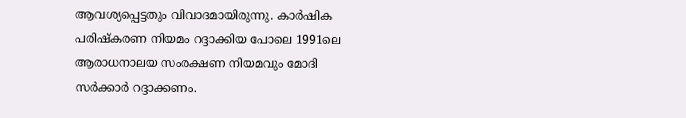ആവശ്യപ്പെട്ടതും വിവാദമായിരുന്നു. കാര്‍ഷിക പരിഷ്‌കരണ നിയമം റദ്ദാക്കിയ പോലെ 1991ലെ ആരാധനാലയ സംരക്ഷണ നിയമവും മോദി സര്‍ക്കാര്‍ റദ്ദാക്കണം.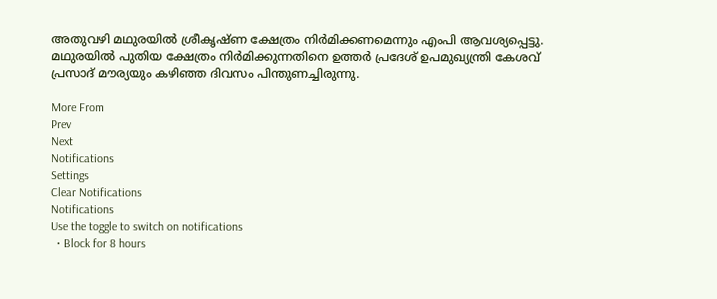അതുവഴി മഥുരയില്‍ ശ്രീകൃഷ്ണ ക്ഷേത്രം നിര്‍മിക്കണമെന്നും എംപി ആവശ്യപ്പെട്ടു. മഥുരയില്‍ പുതിയ ക്ഷേത്രം നിര്‍മിക്കുന്നതിനെ ഉത്തര്‍ പ്രദേശ് ഉപമുഖ്യന്ത്രി കേശവ് പ്രസാദ് മൗര്യയും കഴിഞ്ഞ ദിവസം പിന്തുണച്ചിരുന്നു.

More From
Prev
Next
Notifications
Settings
Clear Notifications
Notifications
Use the toggle to switch on notifications
  • Block for 8 hours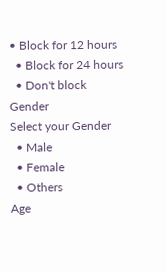• Block for 12 hours
  • Block for 24 hours
  • Don't block
Gender
Select your Gender
  • Male
  • Female
  • Others
Age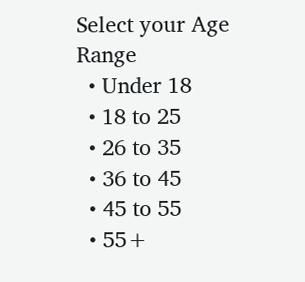Select your Age Range
  • Under 18
  • 18 to 25
  • 26 to 35
  • 36 to 45
  • 45 to 55
  • 55+